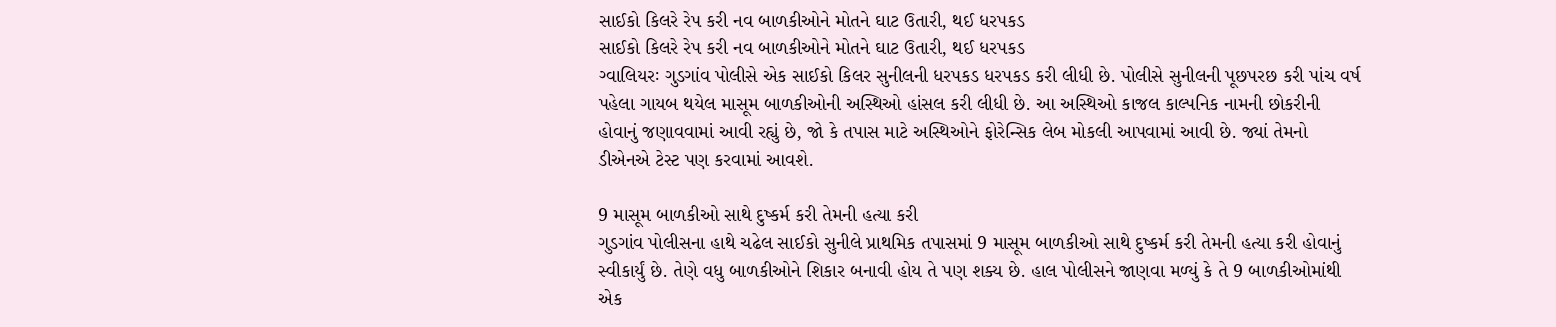સાઈકો કિલરે રેપ કરી નવ બાળકીઓને મોતને ઘાટ ઉતારી, થઈ ધરપકડ
સાઈકો કિલરે રેપ કરી નવ બાળકીઓને મોતને ઘાટ ઉતારી, થઈ ધરપકડ
ગ્વાલિયરઃ ગુડગાંવ પોલીસે એક સાઈકો કિલર સુનીલની ધરપકડ ધરપકડ કરી લીધી છે. પોલીસે સુનીલની પૂછપરછ કરી પાંચ વર્ષ પહેલા ગાયબ થયેલ માસૂમ બાળકીઓની અસ્થિઓ હાંસલ કરી લીધી છે. આ અસ્થિઓ કાજલ કાલ્પનિક નામની છોકરીની હોવાનું જણાવવામાં આવી રહ્યું છે, જો કે તપાસ માટે અસ્થિઓને ફોરેન્સિક લેબ મોકલી આપવામાં આવી છે. જ્યાં તેમનો ડીએનએ ટેસ્ટ પણ કરવામાં આવશે.

9 માસૂમ બાળકીઓ સાથે દુષ્કર્મ કરી તેમની હત્યા કરી
ગુડગાંવ પોલીસના હાથે ચઢેલ સાઈકો સુનીલે પ્રાથમિક તપાસમાં 9 માસૂમ બાળકીઓ સાથે દુષ્કર્મ કરી તેમની હત્યા કરી હોવાનું સ્વીકાર્યું છે. તેણે વધુ બાળકીઓને શિકાર બનાવી હોય તે પણ શક્ય છે. હાલ પોલીસને જાણવા મળ્યું કે તે 9 બાળકીઓમાંથી એક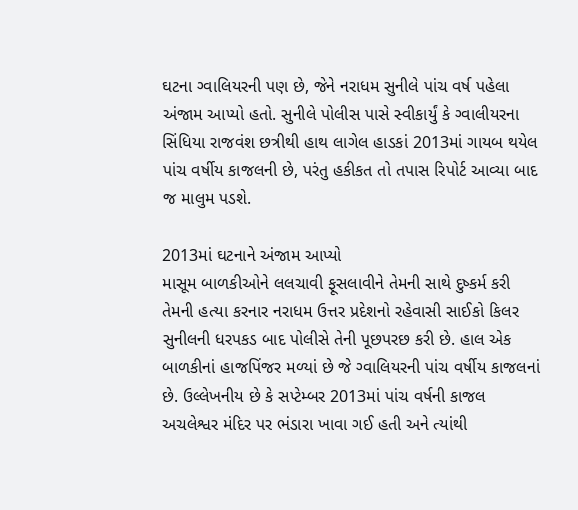ઘટના ગ્વાલિયરની પણ છે, જેને નરાધમ સુનીલે પાંચ વર્ષ પહેલા અંજામ આપ્યો હતો. સુનીલે પોલીસ પાસે સ્વીકાર્યું કે ગ્વાલીયરના સિંધિયા રાજવંશ છત્રીથી હાથ લાગેલ હાડકાં 2013માં ગાયબ થયેલ પાંચ વર્ષીય કાજલની છે, પરંતુ હકીકત તો તપાસ રિપોર્ટ આવ્યા બાદ જ માલુમ પડશે.

2013માં ઘટનાને અંજામ આપ્યો
માસૂમ બાળકીઓને લલચાવી ફૂસલાવીને તેમની સાથે દુષ્કર્મ કરી તેમની હત્યા કરનાર નરાધમ ઉત્તર પ્રદેશનો રહેવાસી સાઈકો કિલર સુનીલની ધરપકડ બાદ પોલીસે તેની પૂછપરછ કરી છે. હાલ એક બાળકીનાં હાજપિંજર મળ્યાં છે જે ગ્વાલિયરની પાંચ વર્ષીય કાજલનાં છે. ઉલ્લેખનીય છે કે સપ્ટેમ્બર 2013માં પાંચ વર્ષની કાજલ અચલેશ્વર મંદિર પર ભંડારા ખાવા ગઈ હતી અને ત્યાંથી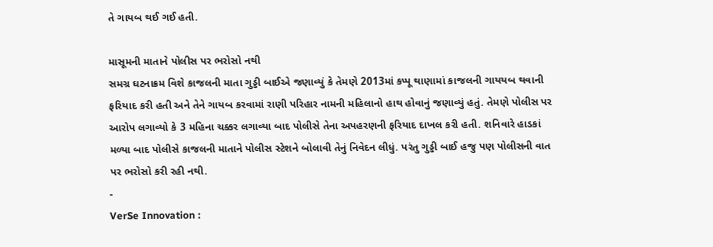તે ગાયબ થઈ ગઈ હતી.

માસૂમની માતાને પોલીસ પર ભરોસો નથી
સમગ્ર ઘટનાક્રમ વિશે કાજલની માતા ગુડ્ડી બાઈએ જણાવ્યું કે તેમણે 2013માં કપ્પૂ થાણામાં કાજલની ગાયયબ થવાની ફરિયાદ કરી હતી અને તેને ગાયબ કરવામાં રાણી પરિહાર નામની મહિલાનો હાથ હોવાનું જણાવ્યું હતું. તેમણે પોલીસ પર આરોપ લગાવ્યો કે 3 મહિના ચક્કર લગાવ્યા બાદ પોલીસે તેના અપહરણની ફરિયાદ દાખલ કરી હતી. શનિવારે હાડકાં મળ્યા બાદ પોલીસે કાજલની માતાને પોલીસ સ્ટેશને બોલાવી તેનું નિવેદન લીધું. પરંતુ ગુડ્ડી બાઈ હજુ પણ પોલીસની વાત પર ભરોસો કરી રહી નથી.
-
VerSe Innovation :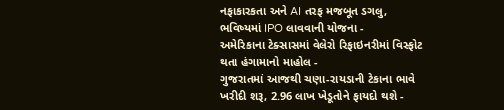નફાકારકતા અને AI તરફ મજબૂત ડગલુ, ભવિષ્યમાં IPO લાવવાની યોજના -
અમેરિકાના ટેક્સાસમાં વેલેરો રિફાઇનરીમાં વિસ્ફોટ થતા હંગામાનો માહોલ -
ગુજરાતમાં આજથી ચણા-રાયડાની ટેકાના ભાવે ખરીદી શરૂ, 2.96 લાખ ખેડૂતોને ફાયદો થશે -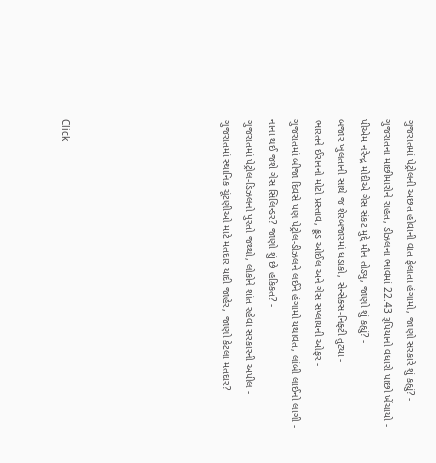ગુજરાતમાં પેટ્રોલની અછત હોવાની વાત ફેલાતા હંગામો, જાણો સરકારે શું કહ્યું? -
ગુજરાતના માછીમારોને રાહત, ડીઝલના ભાવમાં 22.43 રૂપિયાનો વધારો પાછો ખેંચાયો -
પીએમ નરેન્દ્ર મોદીએ ગેસ સંકટ મુદ્દે મૌન તોડ્યુ, જાણો શું કહ્યું? -
બજાર ખુલતાની સાથે જ શેરબજારમાં ધડાકો, સેન્સેક્સ-નિફ્ટી તુટ્યા -
ભારતને ઈરાનનો મોટો પ્રસ્તાવ, ક્રૂડ ઓઈલ અને ગેસ સપ્લાયની ઓફર -
ગુજરાતમાં બીજા દિવસે પણ પેટ્રોલ-ડીઝલને લઈને હંગામો યથાવત, લાંબી લાઈનો લાગી -
નાના થઈ જશે ગેસ સિલિન્ડર? જાણો શું છે હકિકત? -
ગુજરાતમાં પેટ્રોલ-ડિઝલનો પુરતો જથ્થો, લોકોને શાંત રહેવા સરકારની અપીલ -
ગુજરાતમાં સ્થાનિક ચૂંટણીઓ માટે મતદાર યાદી જાહેર, જાણો કેટલા મતદાર?






Click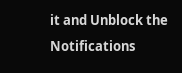it and Unblock the Notifications